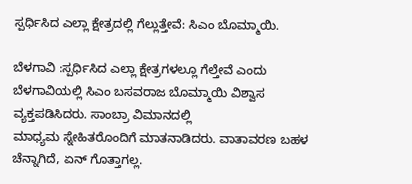ಸ್ಪರ್ಧಿಸಿದ ಎಲ್ಲಾ ಕ್ಷೇತ್ರದಲ್ಲಿ ಗೆಲ್ಲುತ್ತೇವೆ: ಸಿಎಂ ಬೊಮ್ಮಾಯಿ‌.

ಬೆಳಗಾವಿ :ಸ್ಪರ್ಧಿಸಿದ ಎಲ್ಲಾ ಕ್ಷೇತ್ರಗಳಲ್ಲೂ ಗೆಲ್ತೇವೆ ಎಂದು ಬೆಳಗಾವಿಯಲ್ಲಿ ಸಿಎಂ ಬಸವರಾಜ ಬೊಮ್ಮಾಯಿ ವಿಶ್ವಾಸ ವ್ಯಕ್ತಪಡಿಸಿದರು. ಸಾಂಬ್ರಾ ವಿಮಾನದಲ್ಲಿ ಮಾಧ್ಯಮ ‌ಸ್ನೇಹಿತರೊಂದಿಗೆ ಮಾತನಾಡಿದರು. ವಾತಾವರಣ ಬಹಳ ಚೆನ್ನಾಗಿದೆ, ಏನ್ ಗೊತ್ತಾಗಲ್ಲ.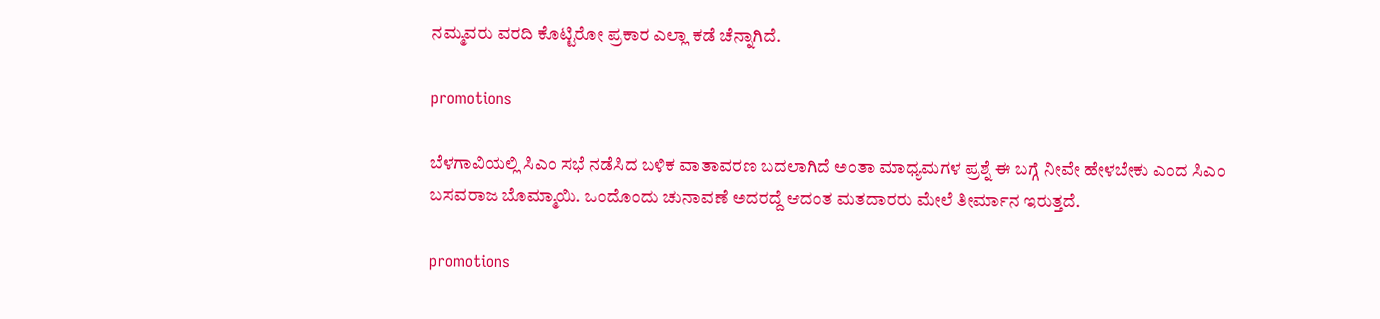ನಮ್ಮವರು ವರದಿ ಕೊಟ್ಟಿರೋ ಪ್ರಕಾರ ಎಲ್ಲಾ ಕಡೆ ಚೆನ್ನಾಗಿದೆ.

promotions

ಬೆಳಗಾವಿಯಲ್ಲಿ ಸಿಎಂ ಸಭೆ‌ ನಡೆಸಿದ ಬಳಿಕ ವಾತಾವರಣ ಬದಲಾಗಿದೆ ಅಂತಾ ಮಾಧ್ಯಮಗಳ ಪ್ರಶ್ನೆ ಈ ಬಗ್ಗೆ ನೀವೇ ಹೇಳಬೇಕು ಎಂದ ಸಿಎಂ ಬಸವರಾಜ ಬೊಮ್ಮಾಯಿ. ಒಂದೊಂದು ಚುನಾವಣೆ ಅದರದ್ದೆ ಆದಂತ ಮತದಾರರು ಮೇಲೆ ತೀರ್ಮಾನ ಇರುತ್ತದೆ.

promotions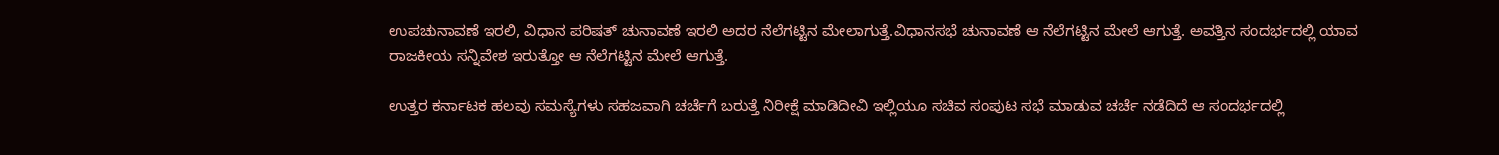ಉಪಚುನಾವಣೆ ಇರಲಿ, ವಿಧಾನ ಪರಿಷತ್ ಚುನಾವಣೆ ಇರಲಿ ಅದರ ನೆಲೆಗಟ್ಟಿನ ಮೇಲಾಗುತ್ತೆ.ವಿಧಾನಸಭೆ ಚುನಾವಣೆ ಆ ನೆಲೆಗಟ್ಟಿನ ಮೇಲೆ ಆಗುತ್ತೆ. ಅವತ್ತಿನ ಸಂದರ್ಭದಲ್ಲಿ ಯಾವ ರಾಜಕೀಯ ಸನ್ನಿವೇಶ ಇರುತ್ತೋ ಆ ನೆಲೆಗಟ್ಟಿನ ಮೇಲೆ ಆಗುತ್ತೆ.

ಉತ್ತರ ಕರ್ನಾಟಕ ಹಲವು ಸಮಸ್ಯೆಗಳು ಸಹಜವಾಗಿ ಚರ್ಚೆಗೆ ಬರುತ್ತೆ ನಿರೀಕ್ಷೆ ಮಾಡಿದೀವಿ ಇಲ್ಲಿಯೂ ಸಚಿವ ಸಂಪುಟ ಸಭೆ ಮಾಡುವ ಚರ್ಚೆ ನಡೆದಿದೆ ಆ ಸಂದರ್ಭದಲ್ಲಿ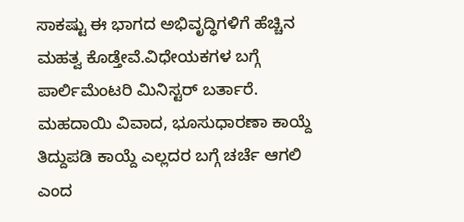ಸಾಕಷ್ಟು ಈ ಭಾಗದ ಅಭಿವೃದ್ಧಿಗಳಿಗೆ ಹೆಚ್ಚಿನ ಮಹತ್ವ ಕೊಡ್ತೇವೆ.ವಿಧೇಯಕಗಳ ಬಗ್ಗೆ ಪಾರ್ಲಿಮೆಂಟರಿ ಮಿನಿಸ್ಟರ್ ಬರ್ತಾರೆ. ಮಹದಾಯಿ ವಿವಾದ, ಭೂಸುಧಾರಣಾ ಕಾಯ್ದೆ ತಿದ್ದುಪಡಿ ಕಾಯ್ದೆ ಎಲ್ಲದರ ಬಗ್ಗೆ ಚರ್ಚೆ ಆಗಲಿ ಎಂದ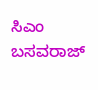ಸಿಎಂ ಬಸವರಾಜ್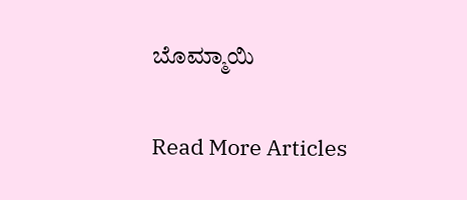ಬೊಮ್ಮಾಯಿ

Read More Articles